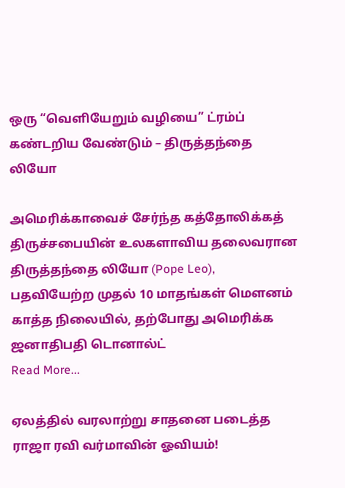ஒரு “வெளியேறும் வழியை” ட்ரம்ப் கண்டறிய வேண்டும் – திருத்தந்தை லியோ

அமெரிக்காவைச் சேர்ந்த கத்தோலிக்கத் திருச்சபையின் உலகளாவிய தலைவரான திருத்தந்தை லியோ (Pope Leo), பதவியேற்ற முதல் 10 மாதங்கள் மௌனம் காத்த நிலையில், தற்போது அமெரிக்க ஜனாதிபதி டொனால்ட்
Read More...

ஏலத்தில் வரலாற்று சாதனை படைத்த ராஜா ரவி வர்மாவின் ஓவியம்!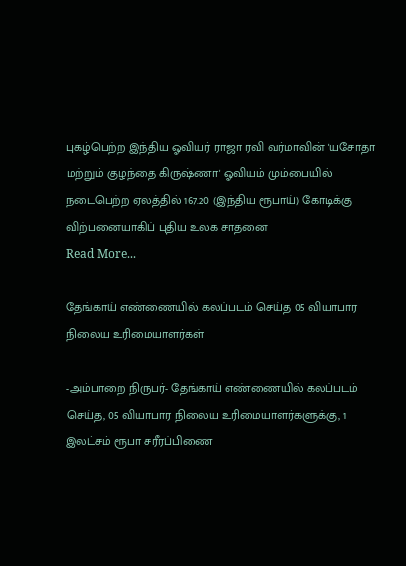புகழ்பெற்ற இந்திய ஓவியர் ராஜா ரவி வர்மாவின் 'யசோதா மற்றும் குழந்தை கிருஷ்ணா' ஓவியம் மும்பையில் நடைபெற்ற ஏலத்தில் 167.20 (இந்திய ரூபாய்) கோடிக்கு விற்பனையாகிப் புதிய உலக சாதனை
Read More...

தேங்காய் எண்ணையில் கலப்படம் செய்த 05 வியாபார நிலைய உரிமையாளர்கள்

-அம்பாறை நிருபர்- தேங்காய் எண்ணையில் கலப்படம் செய்த, 05 வியாபார நிலைய உரிமையாளர்களுக்கு, 1 இலட்சம் ரூபா சரீரப்பிணை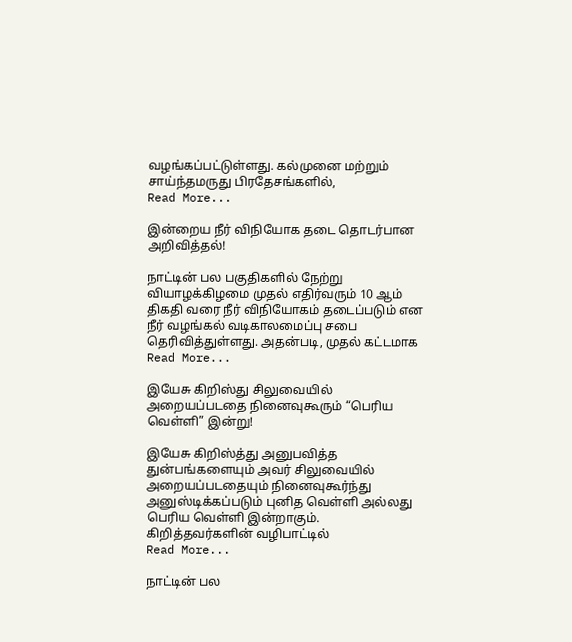வழங்கப்பட்டுள்ளது. கல்முனை மற்றும் சாய்ந்தமருது பிரதேசங்களில்,
Read More...

இன்றைய நீர் விநியோக தடை தொடர்பான அறிவித்தல்!

நாட்டின் பல பகுதிகளில் நேற்று வியாழக்கிழமை முதல் எதிர்வரும் 10 ஆம் திகதி வரை நீர் விநியோகம் தடைப்படும் என நீர் வழங்கல் வடிகாலமைப்பு சபை தெரிவித்துள்ளது. அதன்படி, முதல் கட்டமாக
Read More...

இயேசு கிறிஸ்து சிலுவையில் அறையப்படதை நினைவுகூரும் “பெரிய வெள்ளி” இன்று!

இயேசு கிறிஸ்த்து அனுபவித்த துன்பங்களையும் அவர் சிலுவையில் அறையப்படதையும் நினைவுகூர்ந்து அனுஸ்டிக்கப்படும் புனித வெள்ளி அல்லது பெரிய வெள்ளி இன்றாகும். கிறித்தவர்களின் வழிபாட்டில்
Read More...

நாட்டின் பல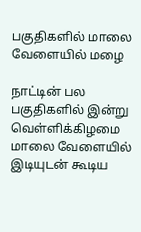பகுதிகளில் மாலை வேளையில் மழை

நாட்டின் பல பகுதிகளில் இன்று வெள்ளிக்கிழமை மாலை வேளையில் இடியுடன் கூடிய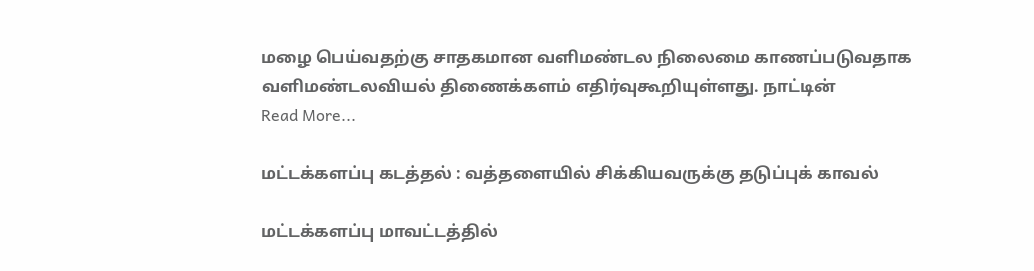மழை பெய்வதற்கு சாதகமான வளிமண்டல நிலைமை காணப்படுவதாக வளிமண்டலவியல் திணைக்களம் எதிர்வுகூறியுள்ளது. நாட்டின்
Read More...

மட்டக்களப்பு கடத்தல் : வத்தளையில் சிக்கியவருக்கு தடுப்புக் காவல்

மட்டக்களப்பு மாவட்டத்தில்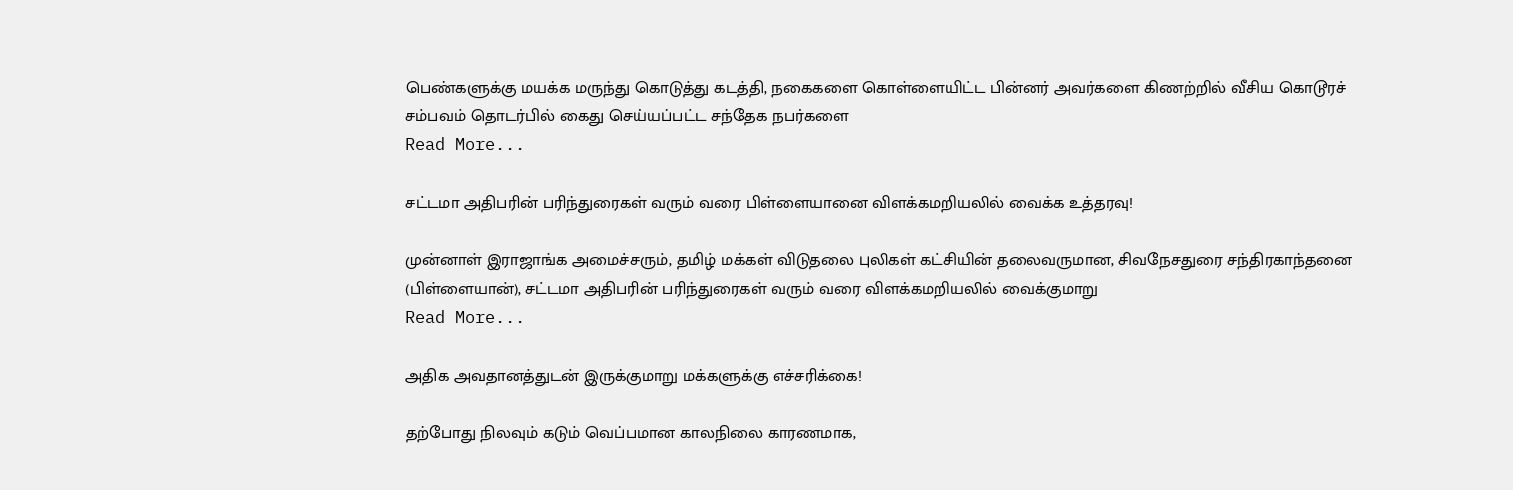பெண்களுக்கு மயக்க மருந்து கொடுத்து கடத்தி, நகைகளை கொள்ளையிட்ட பின்னர் அவர்களை கிணற்றில் வீசிய கொடூரச் சம்பவம் தொடர்பில் கைது செய்யப்பட்ட சந்தேக நபர்களை
Read More...

சட்டமா அதிபரின் பரிந்துரைகள் வரும் வரை பிள்ளையானை விளக்கமறியலில் வைக்க உத்தரவு!

முன்னாள் இராஜாங்க அமைச்சரும், தமிழ் மக்கள் விடுதலை புலிகள் கட்சியின் தலைவருமான, சிவநேசதுரை சந்திரகாந்தனை (பிள்ளையான்), சட்டமா அதிபரின் பரிந்துரைகள் வரும் வரை விளக்கமறியலில் வைக்குமாறு
Read More...

அதிக அவதானத்துடன் இருக்குமாறு மக்களுக்கு எச்சரிக்கை!

தற்போது நிலவும் கடும் வெப்பமான காலநிலை காரணமாக,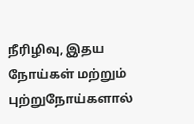நீரிழிவு, இதய நோய்கள் மற்றும் புற்றுநோய்களால்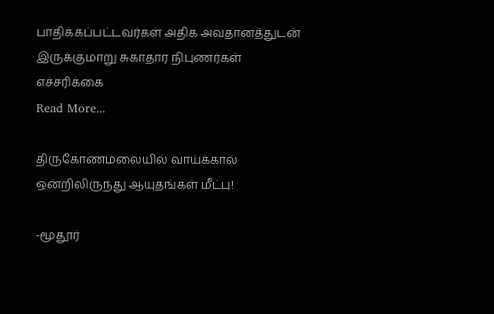பாதிக்கப்பட்டவர்கள் அதிக அவதானத்துடன் இருக்குமாறு சுகாதார நிபுணர்கள் எச்சரிக்கை
Read More...

திருகோணமலையில் வாய்க்கால் ஒன்றிலிருந்து ஆயுதங்கள் மீட்பு!

-மூதூர்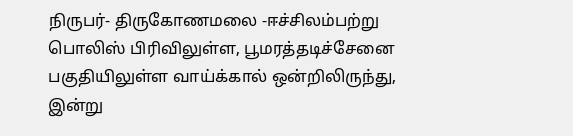நிருபர்- திருகோணமலை -ஈச்சிலம்பற்று பொலிஸ் பிரிவிலுள்ள, பூமரத்தடிச்சேனை பகுதியிலுள்ள வாய்க்கால் ஒன்றிலிருந்து, இன்று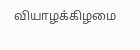வியாழக்கிழமை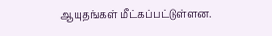ஆயுதங்கள் மீட்கப்பட்டுள்ளன.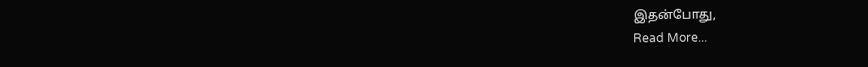இதன்போது,
Read More...